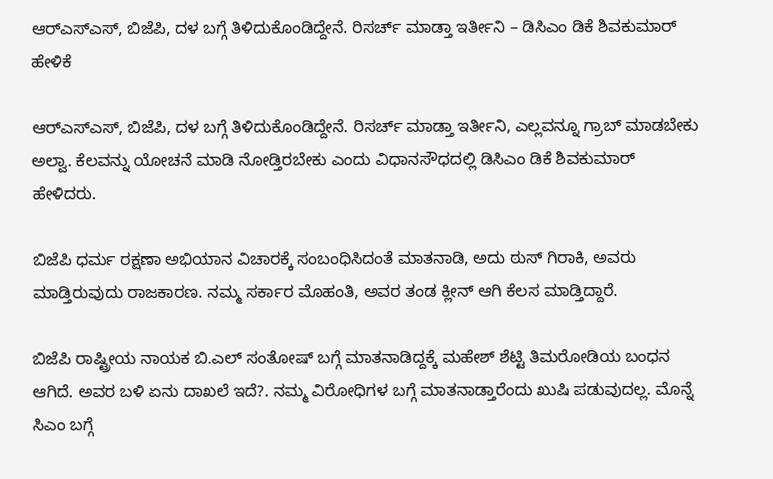ಆರ್‌ಎಸ್ಎಸ್, ಬಿಜೆಪಿ, ದಳ ಬಗ್ಗೆ ತಿಳಿದುಕೊಂಡಿದ್ದೇನೆ. ರಿಸರ್ಚ್ ಮಾಡ್ತಾ ಇರ್ತೀನಿ – ಡಿಸಿಎಂ ಡಿಕೆ ಶಿವಕುಮಾರ್ ಹೇಳಿಕೆ

ಆರ್‌ಎಸ್ಎಸ್, ಬಿಜೆಪಿ, ದಳ ಬಗ್ಗೆ ತಿಳಿದುಕೊಂಡಿದ್ದೇನೆ. ರಿಸರ್ಚ್ ಮಾಡ್ತಾ ಇರ್ತೀನಿ, ಎಲ್ಲವನ್ನೂ ಗ್ರಾಬ್ ಮಾಡಬೇಕು ಅಲ್ವಾ. ಕೆಲವನ್ನು ಯೋಚನೆ ಮಾಡಿ ನೋಡ್ತಿರಬೇಕು ಎಂದು ವಿಧಾನಸೌಧದಲ್ಲಿ ಡಿಸಿಎಂ ಡಿಕೆ ಶಿವಕುಮಾರ್ ಹೇಳಿದರು.

ಬಿಜೆಪಿ ಧರ್ಮ ರಕ್ಷಣಾ ಅಭಿಯಾನ ವಿಚಾರಕ್ಕೆ ಸಂಬಂಧಿಸಿದಂತೆ ಮಾತನಾಡಿ, ಅದು ಠುಸ್ ಗಿರಾಕಿ, ಅವರು ಮಾಡ್ತಿರುವುದು ರಾಜಕಾರಣ. ನಮ್ಮ ಸರ್ಕಾರ ಮೊಹಂತಿ, ಅವರ ತಂಡ ಕ್ಲೀನ್ ಆಗಿ‌ ಕೆಲಸ ಮಾಡ್ತಿದ್ದಾರೆ.

ಬಿಜೆಪಿ ರಾಷ್ಟ್ರೀಯ ನಾಯಕ ಬಿ.ಎಲ್ ಸಂತೋಷ್ ಬಗ್ಗೆ ಮಾತನಾಡಿದ್ದಕ್ಕೆ ಮಹೇಶ್ ಶೆಟ್ಟಿ ತಿಮರೋಡಿಯ ಬಂಧನ ಆಗಿದೆ. ಅವರ ಬಳಿ ಏನು ದಾಖಲೆ ಇದೆ?. ನಮ್ಮ ವಿರೋಧಿಗಳ ಬಗ್ಗೆ ಮಾತನಾಡ್ತಾರೆಂದು ಖುಷಿ ಪಡುವುದಲ್ಲ. ಮೊನ್ನೆ ಸಿಎಂ ಬಗ್ಗೆ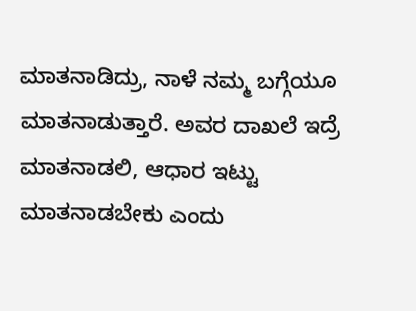ಮಾತನಾಡಿದ್ರು, ನಾಳೆ ನಮ್ಮ ಬಗ್ಗೆಯೂ ಮಾತನಾಡುತ್ತಾರೆ. ಅವರ‌ ದಾಖಲೆ ಇದ್ರೆ ಮಾತನಾಡಲಿ, ಆಧಾರ ಇಟ್ಟು ಮಾತನಾಡಬೇಕು ಎಂದು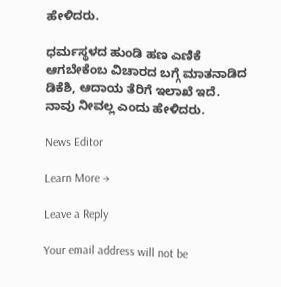ಹೇಳಿದರು.

ಧರ್ಮಸ್ಥಳದ ಹುಂಡಿ ಹಣ ಎಣಿಕೆ ಆಗಬೇಕೆಂಬ ವಿಚಾರದ ಬಗ್ಗೆ ಮಾತನಾಡಿದ ಡಿಕೆಶಿ, ಆದಾಯ ತೆರಿಗೆ ಇಲಾಖೆ ಇದೆ. ನಾವು ನೀವಲ್ಲ ಎಂದು ಹೇಳಿದರು.

News Editor

Learn More →

Leave a Reply

Your email address will not be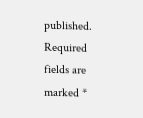published. Required fields are marked *